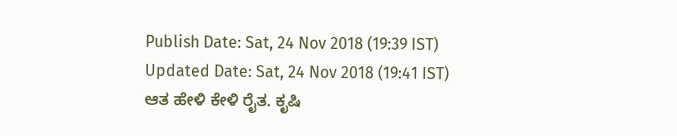Publish Date: Sat, 24 Nov 2018 (19:39 IST)
Updated Date: Sat, 24 Nov 2018 (19:41 IST)
ಆತ ಹೇಳಿ ಕೇಳಿ ರೈತ. ಕೃಷಿ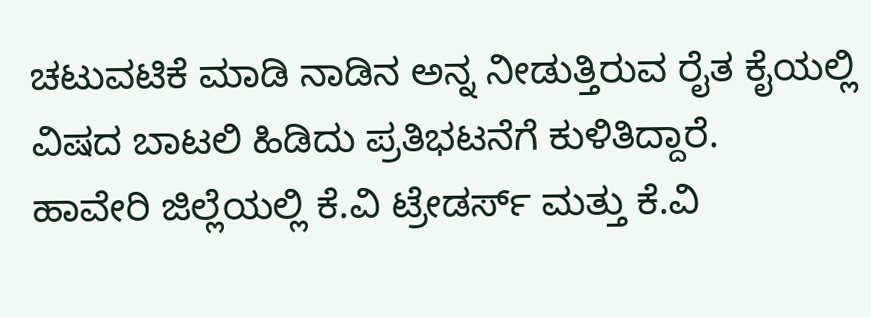ಚಟುವಟಿಕೆ ಮಾಡಿ ನಾಡಿನ ಅನ್ನ ನೀಡುತ್ತಿರುವ ರೈತ ಕೈಯಲ್ಲಿ ವಿಷದ ಬಾಟಲಿ ಹಿಡಿದು ಪ್ರತಿಭಟನೆಗೆ ಕುಳಿತಿದ್ದಾರೆ.
ಹಾವೇರಿ ಜಿಲ್ಲೆಯಲ್ಲಿ ಕೆ.ವಿ ಟ್ರೇಡರ್ಸ್ ಮತ್ತು ಕೆ.ವಿ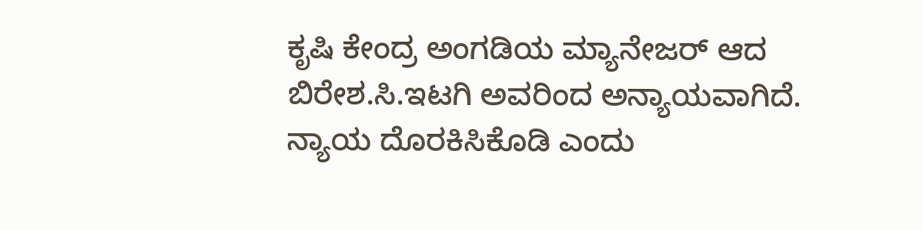ಕೃಷಿ ಕೇಂದ್ರ ಅಂಗಡಿಯ ಮ್ಯಾನೇಜರ್ ಆದ ಬಿರೇಶ.ಸಿ.ಇಟಗಿ ಅವರಿಂದ ಅನ್ಯಾಯವಾಗಿದೆ. ನ್ಯಾಯ ದೊರಕಿಸಿಕೊಡಿ ಎಂದು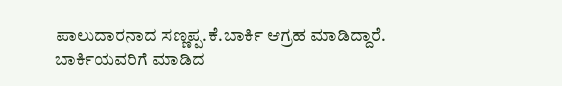ಪಾಲುದಾರನಾದ ಸಣ್ಣಪ್ಪ.ಕೆ.ಬಾರ್ಕಿ ಆಗ್ರಹ ಮಾಡಿದ್ದಾರೆ.
ಬಾರ್ಕಿಯವರಿಗೆ ಮಾಡಿದ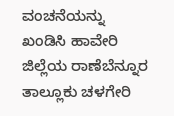ವಂಚನೆಯನ್ನು ಖಂಡಿಸಿ ಹಾವೇರಿ ಜಿಲ್ಲೆಯ ರಾಣೆಬೆನ್ನೂರ ತಾಲ್ಲೂಕು ಚಳಗೇರಿ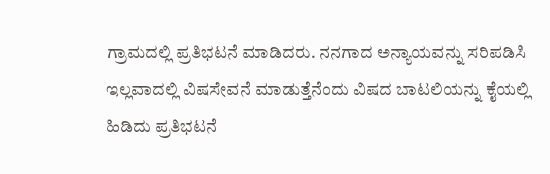ಗ್ರಾಮದಲ್ಲಿ ಪ್ರತಿಭಟನೆ ಮಾಡಿದರು. ನನಗಾದ ಅನ್ಯಾಯವನ್ನು ಸರಿಪಡಿಸಿ ಇಲ್ಲವಾದಲ್ಲಿ ವಿಷಸೇವನೆ ಮಾಡುತ್ತೆನೆಂದು ವಿಷದ ಬಾಟಲಿಯನ್ನು ಕೈಯಲ್ಲಿ ಹಿಡಿದು ಪ್ರತಿಭಟನೆ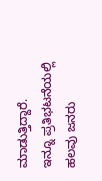ಮಾಡುತ್ತಿದ್ದಾರೆ.
ಇನ್ನೂ ಪ್ರತಿಭಟನೆಯಲ್ಲಿ ಹಲವು ಜನರು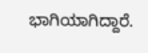ಭಾಗಿಯಾಗಿದ್ದಾರೆ.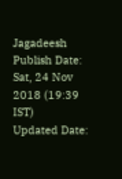Jagadeesh
Publish Date: Sat, 24 Nov 2018 (19:39 IST)
Updated Date: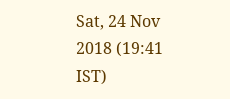Sat, 24 Nov 2018 (19:41 IST)